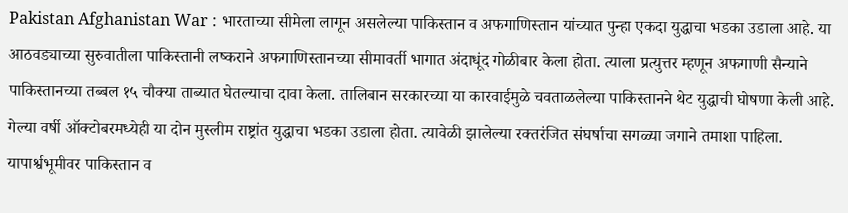Pakistan Afghanistan War : भारताच्या सीमेला लागून असलेल्या पाकिस्तान व अफगाणिस्तान यांच्यात पुन्हा एकदा युद्धाचा भडका उडाला आहे. या आठवड्याच्या सुरुवातीला पाकिस्तानी लष्कराने अफगाणिस्तानच्या सीमावर्ती भागात अंदाधूंद गोळीबार केला होता. त्याला प्रत्युत्तर म्हणून अफगाणी सैन्याने पाकिस्तानच्या तब्बल १५ चौक्या ताब्यात घेतल्याचा दावा केला. तालिबान सरकारच्या या कारवाईमुळे चवताळलेल्या पाकिस्तानने थेट युद्धाची घोषणा केली आहे. गेल्या वर्षी ऑक्टोबरमध्येही या दोन मुस्लीम राष्ट्रांत युद्धाचा भडका उडाला होता. त्यावेळी झालेल्या रक्तरंजित संघर्षाचा सगळ्या जगाने तमाशा पाहिला. यापार्श्वभूमीवर पाकिस्तान व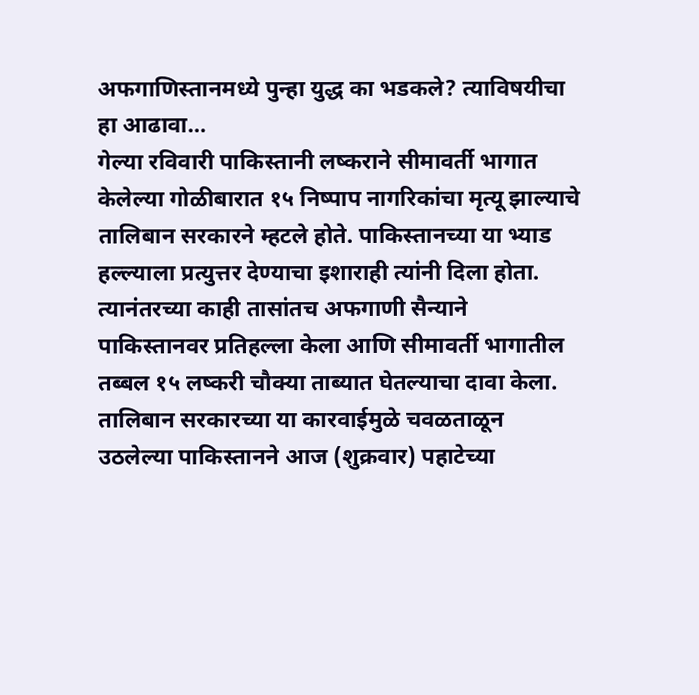अफगाणिस्तानमध्ये पुन्हा युद्ध का भडकले? त्याविषयीचा हा आढावा…
गेल्या रविवारी पाकिस्तानी लष्कराने सीमावर्ती भागात केलेल्या गोळीबारात १५ निष्पाप नागरिकांचा मृत्यू झाल्याचे तालिबान सरकारने म्हटले होते. पाकिस्तानच्या या भ्याड हल्ल्याला प्रत्युत्तर देण्याचा इशाराही त्यांनी दिला होता. त्यानंतरच्या काही तासांतच अफगाणी सैन्याने पाकिस्तानवर प्रतिहल्ला केला आणि सीमावर्ती भागातील तब्बल १५ लष्करी चौक्या ताब्यात घेतल्याचा दावा केला. तालिबान सरकारच्या या कारवाईमुळे चवळताळून उठलेल्या पाकिस्तानने आज (शुक्रवार) पहाटेच्या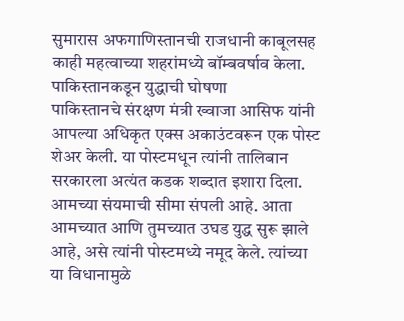सुमारास अफगाणिस्तानची राजधानी काबूलसह काही महत्वाच्या शहरांमध्ये बॉम्बवर्षाव केला.
पाकिस्तानकडून युद्धाची घोषणा
पाकिस्तानचे संरक्षण मंत्री ख्वाजा आसिफ यांनी आपल्या अधिकृत एक्स अकाउंटवरून एक पोस्ट शेअर केली. या पोस्टमधून त्यांनी तालिबान सरकारला अत्यंत कडक शब्दात इशारा दिला. आमच्या संयमाची सीमा संपली आहे. आता आमच्यात आणि तुमच्यात उघड युद्ध सुरू झाले आहे, असे त्यांनी पोस्टमध्ये नमूद केले. त्यांच्या या विधानामुळे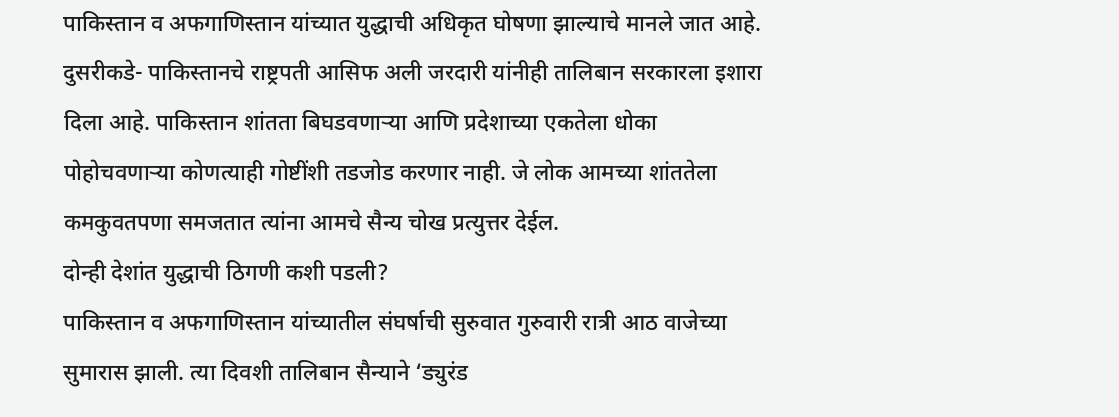पाकिस्तान व अफगाणिस्तान यांच्यात युद्धाची अधिकृत घोषणा झाल्याचे मानले जात आहे. दुसरीकडे- पाकिस्तानचे राष्ट्रपती आसिफ अली जरदारी यांनीही तालिबान सरकारला इशारा दिला आहे. पाकिस्तान शांतता बिघडवणाऱ्या आणि प्रदेशाच्या एकतेला धोका पोहोचवणाऱ्या कोणत्याही गोष्टींशी तडजोड करणार नाही. जे लोक आमच्या शांततेला कमकुवतपणा समजतात त्यांना आमचे सैन्य चोख प्रत्युत्तर देईल.
दोन्ही देशांत युद्धाची ठिगणी कशी पडली?
पाकिस्तान व अफगाणिस्तान यांच्यातील संघर्षाची सुरुवात गुरुवारी रात्री आठ वाजेच्या सुमारास झाली. त्या दिवशी तालिबान सैन्याने ‘ड्युरंड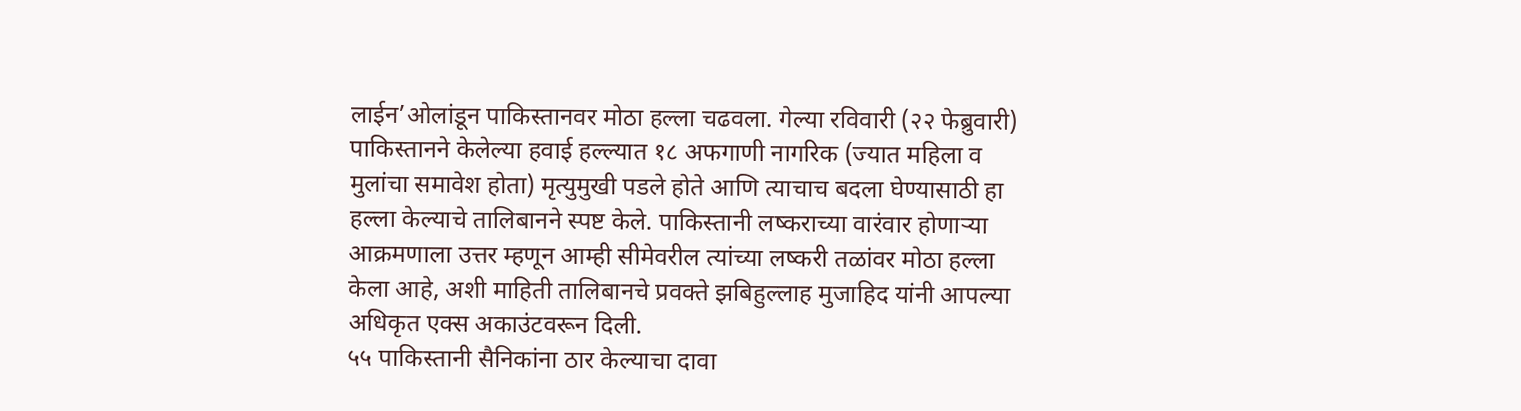लाईन’ओलांडून पाकिस्तानवर मोठा हल्ला चढवला. गेल्या रविवारी (२२ फेब्रुवारी) पाकिस्तानने केलेल्या हवाई हल्ल्यात १८ अफगाणी नागरिक (ज्यात महिला व मुलांचा समावेश होता) मृत्युमुखी पडले होते आणि त्याचाच बदला घेण्यासाठी हा हल्ला केल्याचे तालिबानने स्पष्ट केले. पाकिस्तानी लष्कराच्या वारंवार होणाऱ्या आक्रमणाला उत्तर म्हणून आम्ही सीमेवरील त्यांच्या लष्करी तळांवर मोठा हल्ला केला आहे, अशी माहिती तालिबानचे प्रवक्ते झबिहुल्लाह मुजाहिद यांनी आपल्या अधिकृत एक्स अकाउंटवरून दिली.
५५ पाकिस्तानी सैनिकांना ठार केल्याचा दावा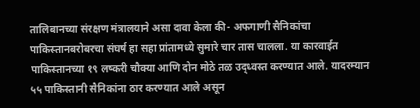तालिबानच्या संरक्षण मंत्रालयाने असा दावा केला की- अफगाणी सैनिकांचा पाकिस्तानबरोबरचा संघर्ष हा सहा प्रांतामध्ये सुमारे चार तास चालला. या कारवाईत पाकिस्तानच्या १९ लष्करी चौक्या आणि दोन मोठे तळ उद्ध्वस्त करण्यात आले. यादरम्यान ५५ पाकिस्तानी सैनिकांना ठार करण्यात आले असून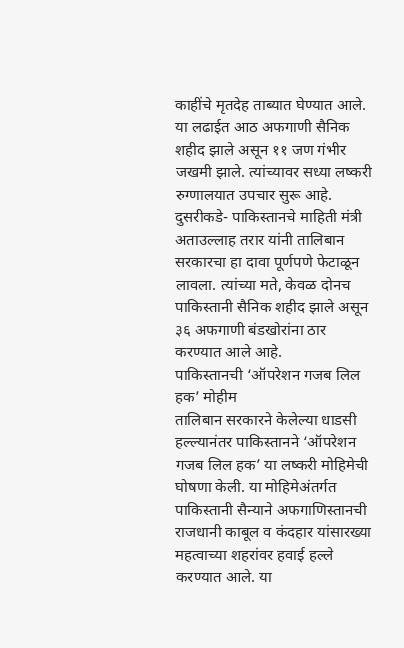काहींचे मृतदेह ताब्यात घेण्यात आले. या लढाईत आठ अफगाणी सैनिक शहीद झाले असून ११ जण गंभीर जखमी झाले. त्यांच्यावर सध्या लष्करी रुग्णालयात उपचार सुरू आहे. दुसरीकडे- पाकिस्तानचे माहिती मंत्री अताउल्लाह तरार यांनी तालिबान सरकारचा हा दावा पूर्णपणे फेटाळून लावला. त्यांच्या मते, केवळ दोनच पाकिस्तानी सैनिक शहीद झाले असून ३६ अफगाणी बंडखोरांना ठार करण्यात आले आहे.
पाकिस्तानची ‘ऑपरेशन गजब लिल हक’ मोहीम
तालिबान सरकारने केलेल्या धाडसी हल्ल्यानंतर पाकिस्तानने ‘ऑपरेशन गजब लिल हक’ या लष्करी मोहिमेची घोषणा केली. या मोहिमेअंतर्गत पाकिस्तानी सैन्याने अफगाणिस्तानची राजधानी काबूल व कंदहार यांसारख्या महत्वाच्या शहरांवर हवाई हल्ले करण्यात आले. या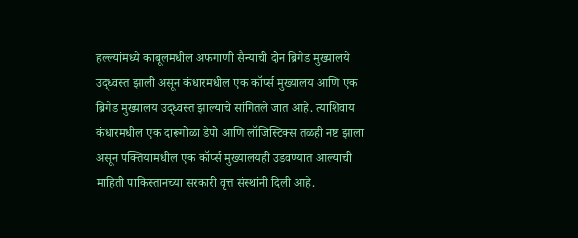हल्ल्यांमध्ये काबूलमधील अफगाणी सैन्याची दोन ब्रिगेड मुख्यालये उद्ध्वस्त झाली असून कंधारमधील एक कॉर्प्स मुख्यालय आणि एक ब्रिगेड मुख्यालय उद्ध्वस्त झाल्याचे सांगितले जात आहे. त्याशिवाय कंधारमधील एक दारूगोळा डेपो आणि लॉजिस्टिक्स तळही नष्ट झाला असून पक्तियामधील एक कॉर्प्स मुख्यालयही उडवण्यात आल्याची माहिती पाकिस्तानच्या सरकारी वृत्त संस्थांनी दिली आहे.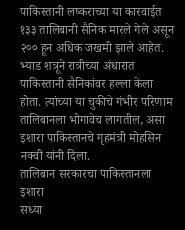पाकिस्तानी लष्कराच्या या कारवाईत १३३ तालिबानी सैनिक मारले गेले असून २०० हून अधिक जखमी झाले आहेत. भ्याड शत्रूने रात्रीच्या अंधारात पाकिस्तानी सैनिकांवर हल्ला केला होता. त्यांच्या या चुकीचे गंभीर परिणाम तालिबानला भोगावेच लागतील, असा इशारा पाकिस्तानचे गृहमंत्री मोहसिन नक्वी यांनी दिला.
तालिबान सरकारचा पाकिस्तानला इशारा
सध्या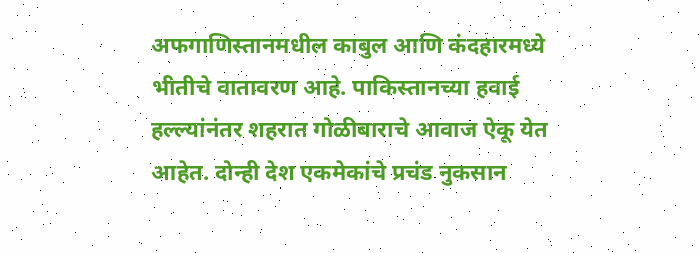अफगाणिस्तानमधील काबुल आणि कंदहारमध्ये भीतीचे वातावरण आहे. पाकिस्तानच्या हवाई हल्ल्यांनंतर शहरात गोळीबाराचे आवाज ऐकू येत आहेत. दोन्ही देश एकमेकांचे प्रचंड नुकसान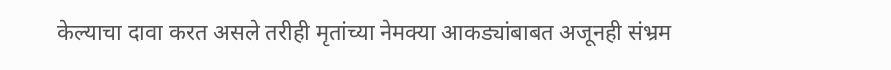केल्याचा दावा करत असले तरीही मृतांच्या नेमक्या आकड्यांबाबत अजूनही संभ्रम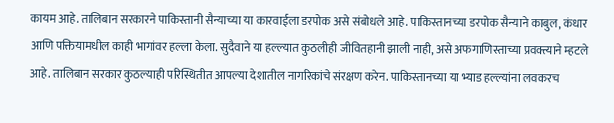कायम आहे. तालिबान सरकारने पाकिस्तानी सैन्याच्या या कारवाईला डरपोक असे संबोधले आहे. पाकिस्तानच्या डरपोक सैन्याने काबुल, कंधार आणि पक्तियामधील काही भागांवर हल्ला केला. सुदैवाने या हल्ल्यात कुठलीही जीवितहानी झाली नाही, असे अफगाणिस्ताच्या प्रवक्त्याने म्हटले आहे. तालिबान सरकार कुठल्याही परिस्थितीत आपल्या देशातील नागरिकांचे संरक्षण करेन. पाकिस्तानच्या या भ्याड हल्ल्यांना लवकरच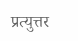प्रत्युत्तर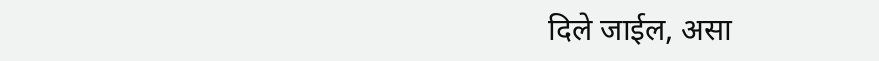दिले जाईल, असा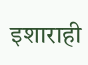इशाराही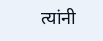त्यांनी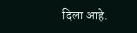दिला आहे.